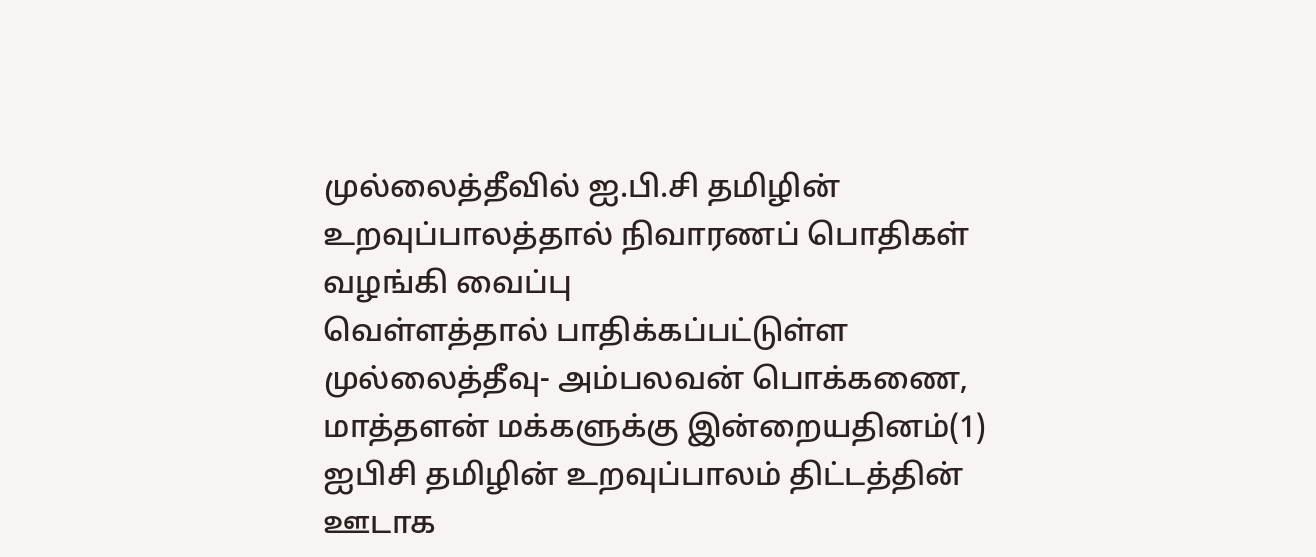முல்லைத்தீவில் ஐ.பி.சி தமிழின் உறவுப்பாலத்தால் நிவாரணப் பொதிகள் வழங்கி வைப்பு
வெள்ளத்தால் பாதிக்கப்பட்டுள்ள முல்லைத்தீவு- அம்பலவன் பொக்கணை, மாத்தளன் மக்களுக்கு இன்றையதினம்(1) ஐபிசி தமிழின் உறவுப்பாலம் திட்டத்தின் ஊடாக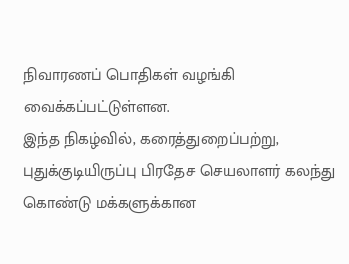நிவாரணப் பொதிகள் வழங்கி வைக்கப்பட்டுள்ளன.
இந்த நிகழ்வில், கரைத்துறைப்பற்று, புதுக்குடியிருப்பு பிரதேச செயலாளர் கலந்து கொண்டு மக்களுக்கான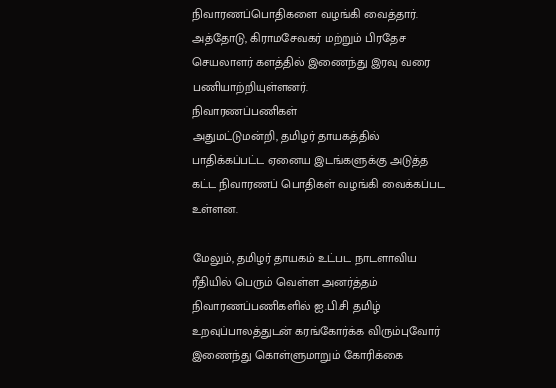நிவாரணப்பொதிகளை வழங்கி வைத்தார்.
அத்தோடு, கிராமசேவகர் மற்றும் பிரதேச செயலாளர் களத்தில் இணைந்து இரவு வரை பணியாற்றியுள்ளனர்.
நிவாரணப்பணிகள்
அதுமட்டுமன்றி, தமிழர் தாயகத்தில் பாதிக்கப்பட்ட ஏனைய இடங்களுக்கு அடுத்த கட்ட நிவாரணப் பொதிகள் வழங்கி வைக்கப்பட உள்ளன.

மேலும், தமிழர் தாயகம் உட்பட நாடளாவிய ரீதியில் பெரும் வெள்ள அனர்த்தம் நிவாரணப்பணிகளில் ஐ.பி.சி தமிழ் உறவுப்பாலத்துடன் கரங்கோர்க்க விரும்புவோர் இணைந்து கொள்ளுமாறும் கோரிக்கை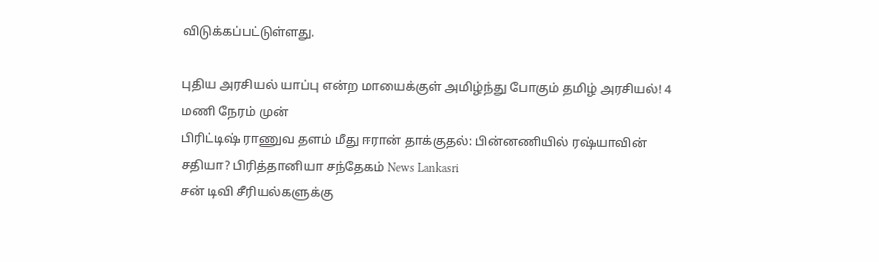விடுக்கப்பட்டுள்ளது.

புதிய அரசியல் யாப்பு என்ற மாயைக்குள் அமிழ்ந்து போகும் தமிழ் அரசியல்! 4 மணி நேரம் முன்
பிரிட்டிஷ் ராணுவ தளம் மீது ஈரான் தாக்குதல்: பின்னணியில் ரஷ்யாவின் சதியா? பிரித்தானியா சந்தேகம் News Lankasri
சன் டிவி சீரியல்களுக்கு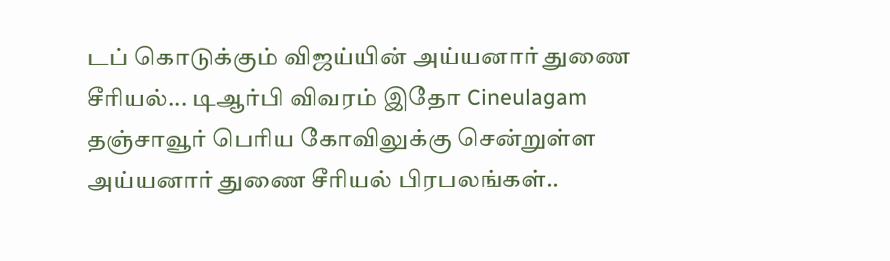டப் கொடுக்கும் விஜய்யின் அய்யனார் துணை சீரியல்... டிஆர்பி விவரம் இதோ Cineulagam
தஞ்சாவூர் பெரிய கோவிலுக்கு சென்றுள்ள அய்யனார் துணை சீரியல் பிரபலங்கள்..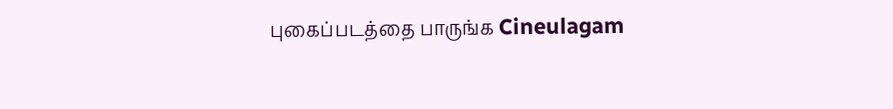புகைப்படத்தை பாருங்க Cineulagam